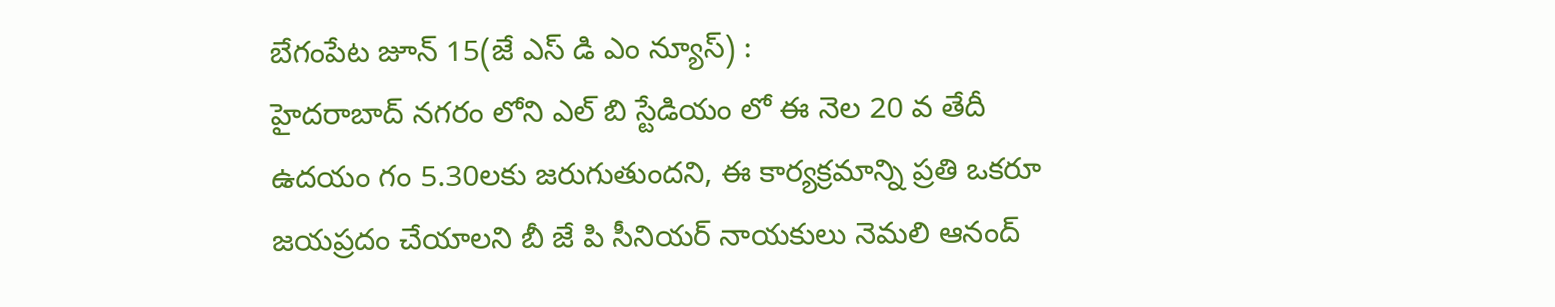బేగంపేట జూన్ 15(జే ఎస్ డి ఎం న్యూస్) :
హైదరాబాద్ నగరం లోని ఎల్ బి స్టేడియం లో ఈ నెల 20 వ తేదీ ఉదయం గం 5.30లకు జరుగుతుందని, ఈ కార్యక్రమాన్ని ప్రతి ఒకరూ జయప్రదం చేయాలని బీ జే పి సీనియర్ నాయకులు నెమలి ఆనంద్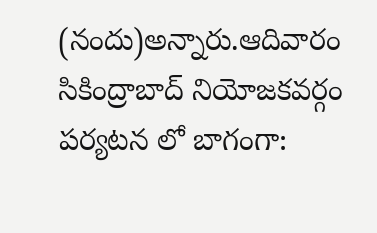(నందు)అన్నారు.ఆదివారం
సికింద్రాబాద్ నియోజకవర్గం పర్యటన లో బాగంగా: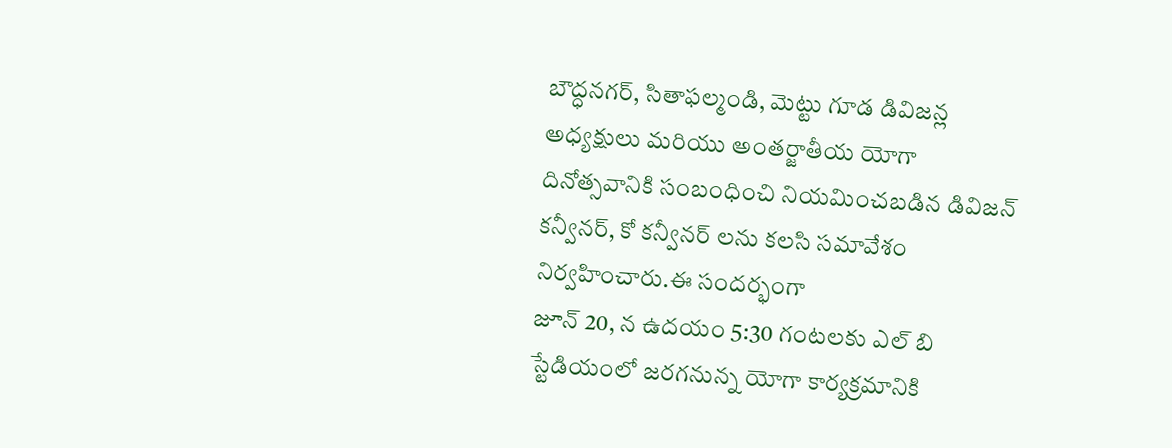బౌద్ధనగర్, సితాఫల్మండి, మెట్టు గూడ డివిజన్ల అధ్యక్షులు మరియు అంతర్జాతీయ యోగా దినోత్సవానికి సంబంధించి నియమించబడిన డివిజన్ కన్వీనర్, కో కన్వీనర్ లను కలసి సమావేశం నిర్వహించారు.ఈ సందర్భంగా
జూన్ 20, న ఉదయం 5:30 గంటలకు ఎల్ బి స్టేడియంలో జరగనున్న యోగా కార్యక్రమానికి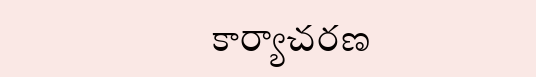కార్యాచరణ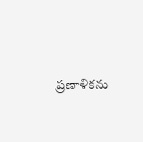ప్రణాళికను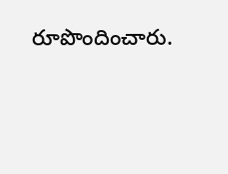రూపొందించారు.